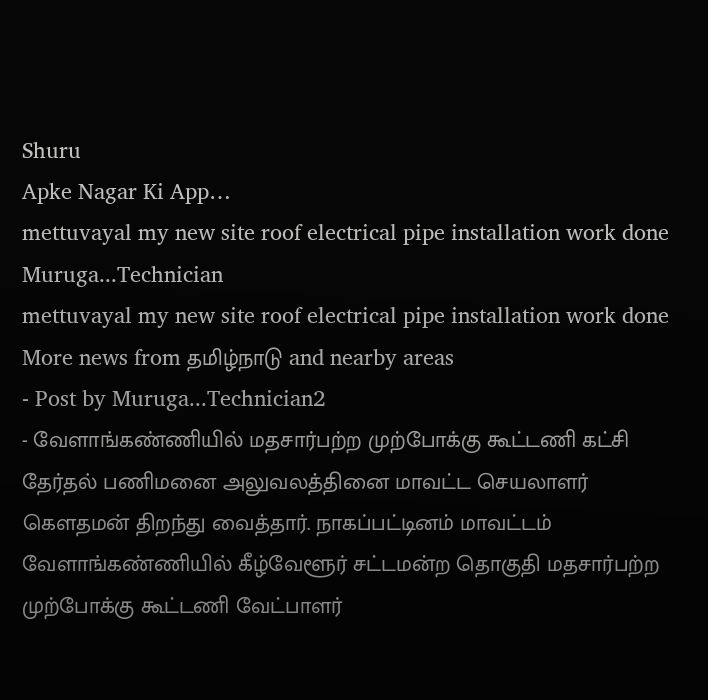Shuru
Apke Nagar Ki App…
mettuvayal my new site roof electrical pipe installation work done
Muruga...Technician
mettuvayal my new site roof electrical pipe installation work done
More news from தமிழ்நாடு and nearby areas
- Post by Muruga...Technician2
- வேளாங்கண்ணியில் மதசார்பற்ற முற்போக்கு கூட்டணி கட்சி தேர்தல் பணிமனை அலுவலத்தினை மாவட்ட செயலாளர் கெளதமன் திறந்து வைத்தார். நாகப்பட்டினம் மாவட்டம் வேளாங்கண்ணியில் கீழ்வேளூர் சட்டமன்ற தொகுதி மதசார்பற்ற முற்போக்கு கூட்டணி வேட்பாளர்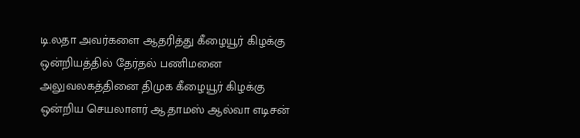டி.லதா அவர்களை ஆதரித்து கீழையூர் கிழக்கு ஒன்றியத்தில் தேர்தல் பணிமனை அலுவலகத்தினை திமுக கீழையூர் கிழக்கு ஒன்றிய செயலாளர் ஆ.தாமஸ் ஆல்வா எடிசன்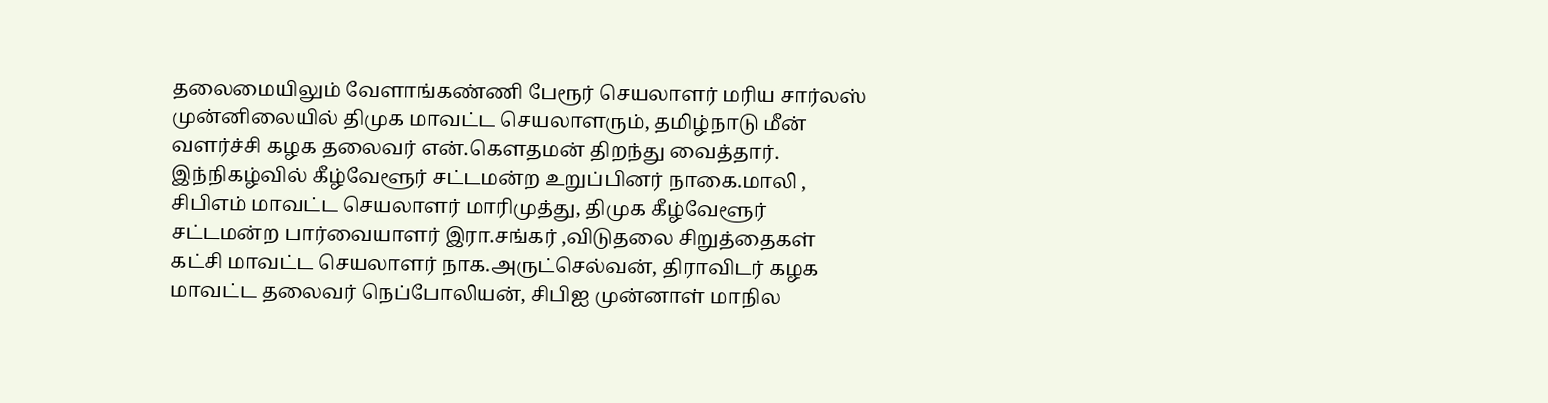தலைமையிலும் வேளாங்கண்ணி பேரூர் செயலாளர் மரிய சார்லஸ் முன்னிலையில் திமுக மாவட்ட செயலாளரும், தமிழ்நாடு மீன் வளர்ச்சி கழக தலைவர் என்.கௌதமன் திறந்து வைத்தார். இந்நிகழ்வில் கீழ்வேளூர் சட்டமன்ற உறுப்பினர் நாகை.மாலி , சிபிஎம் மாவட்ட செயலாளர் மாரிமுத்து, திமுக கீழ்வேளூர் சட்டமன்ற பார்வையாளர் இரா.சங்கர் ,விடுதலை சிறுத்தைகள் கட்சி மாவட்ட செயலாளர் நாக.அருட்செல்வன், திராவிடர் கழக மாவட்ட தலைவர் நெப்போலியன், சிபிஐ முன்னாள் மாநில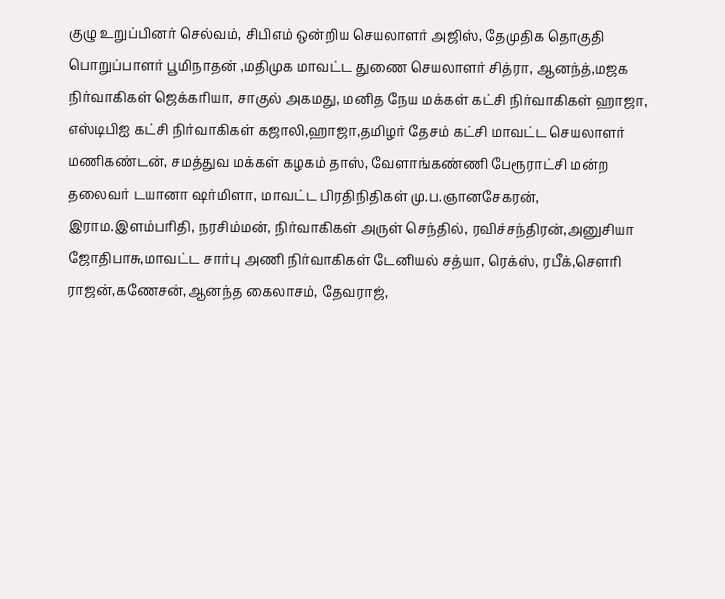குழு உறுப்பினர் செல்வம், சிபிஎம் ஒன்றிய செயலாளர் அஜிஸ், தேமுதிக தொகுதி பொறுப்பாளர் பூமிநாதன் ,மதிமுக மாவட்ட துணை செயலாளர் சித்ரா, ஆனந்த்,மஜக நிர்வாகிகள் ஜெக்கரியா, சாகுல் அகமது, மனித நேய மக்கள் கட்சி நிர்வாகிகள் ஹாஜா, எஸ்டிபிஐ கட்சி நிர்வாகிகள் கஜாலி,ஹாஜா,தமிழர் தேசம் கட்சி மாவட்ட செயலாளர் மணிகண்டன், சமத்துவ மக்கள் கழகம் தாஸ், வேளாங்கண்ணி பேரூராட்சி மன்ற தலைவர் டயானா ஷர்மிளா, மாவட்ட பிரதிநிதிகள் மு.ப.ஞானசேகரன், இராம.இளம்பரிதி, நரசிம்மன், நிர்வாகிகள் அருள் செந்தில், ரவிச்சந்திரன்,அனுசியா ஜோதிபாசு,மாவட்ட சார்பு அணி நிர்வாகிகள் டேனியல் சத்யா, ரெக்ஸ், ரபீக்,சௌரி ராஜன்,கணேசன்,ஆனந்த கைலாசம், தேவராஜ்,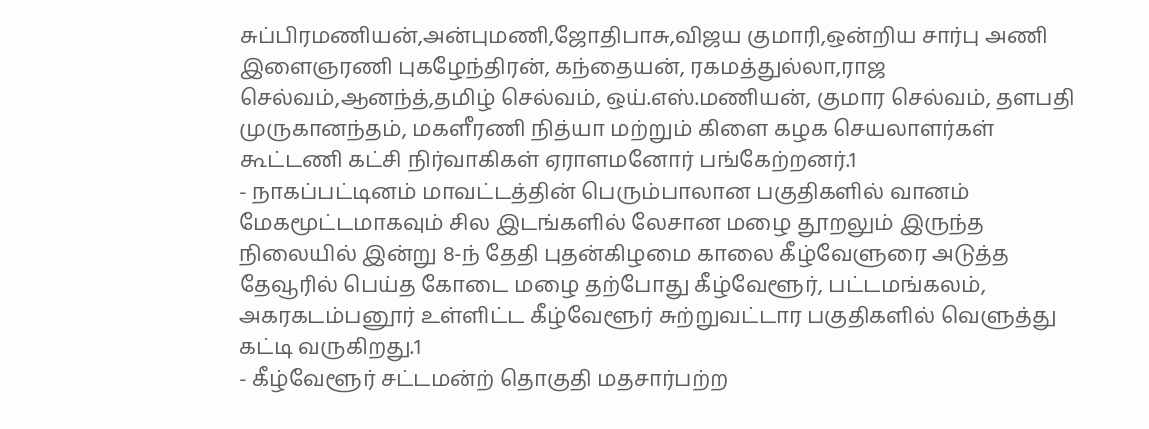சுப்பிரமணியன்,அன்புமணி,ஜோதிபாசு,விஜய குமாரி,ஒன்றிய சார்பு அணி இளைஞரணி புகழேந்திரன், கந்தையன், ரகமத்துல்லா,ராஜ செல்வம்,ஆனந்த்,தமிழ் செல்வம், ஒய்.எஸ்.மணியன், குமார செல்வம், தளபதி முருகானந்தம், மகளீரணி நித்யா மற்றும் கிளை கழக செயலாளர்கள் கூட்டணி கட்சி நிர்வாகிகள் ஏராளமனோர் பங்கேற்றனர்.1
- நாகப்பட்டினம் மாவட்டத்தின் பெரும்பாலான பகுதிகளில் வானம் மேகமூட்டமாகவும் சில இடங்களில் லேசான மழை தூறலும் இருந்த நிலையில் இன்று 8-ந் தேதி புதன்கிழமை காலை கீழ்வேளுரை அடுத்த தேவூரில் பெய்த கோடை மழை தற்போது கீழ்வேளூர், பட்டமங்கலம், அகரகடம்பனூர் உள்ளிட்ட கீழ்வேளூர் சுற்றுவட்டார பகுதிகளில் வெளுத்து கட்டி வருகிறது.1
- கீழ்வேளூர் சட்டமன்ற் தொகுதி மதசார்பற்ற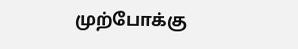முற்போக்கு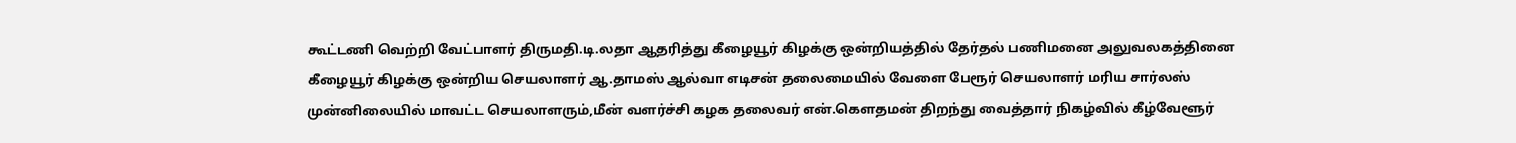கூட்டணி வெற்றி வேட்பாளர் திருமதி.டி.லதா ஆதரித்து கீழையூர் கிழக்கு ஒன்றியத்தில் தேர்தல் பணிமனை அலுவலகத்தினை கீழையூர் கிழக்கு ஒன்றிய செயலாளர் ஆ.தாமஸ் ஆல்வா எடிசன் தலைமையில் வேளை பேரூர் செயலாளர் மரிய சார்லஸ் முன்னிலையில் மாவட்ட செயலாளரும்,மீன் வளர்ச்சி கழக தலைவர் என்.கௌதமன் திறந்து வைத்தார் நிகழ்வில் கீழ்வேளூர்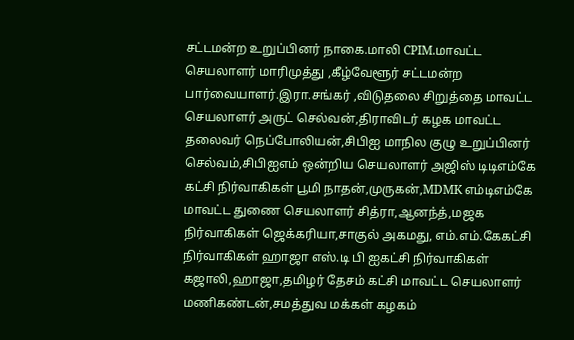சட்டமன்ற உறுப்பினர் நாகை.மாலி CPIM.மாவட்ட செயலாளர் மாரிமுத்து ,கீழ்வேளூர் சட்டமன்ற பார்வையாளர்.இரா.சங்கர் ,விடுதலை சிறுத்தை மாவட்ட செயலாளர் அருட் செல்வன்,திராவிடர் கழக மாவட்ட தலைவர் நெப்போலியன்,சிபிஐ மாநில குழு உறுப்பினர் செல்வம்,சிபிஐஎம் ஒன்றிய செயலாளர் அஜிஸ் டிடிஎம்கே கட்சி நிர்வாகிகள் பூமி நாதன்,முருகன்,MDMK எம்டிஎம்கே மாவட்ட துணை செயலாளர் சித்ரா,ஆனந்த்,மஜக நிர்வாகிகள் ஜெக்கரியா,சாகுல் அகமது, எம்.எம்.கேகட்சி நிர்வாகிகள் ஹாஜா எஸ்.டி பி ஐகட்சி நிர்வாகிகள் கஜாலி,ஹாஜா,தமிழர் தேசம் கட்சி மாவட்ட செயலாளர் மணிகண்டன்,சமத்துவ மக்கள் கழகம்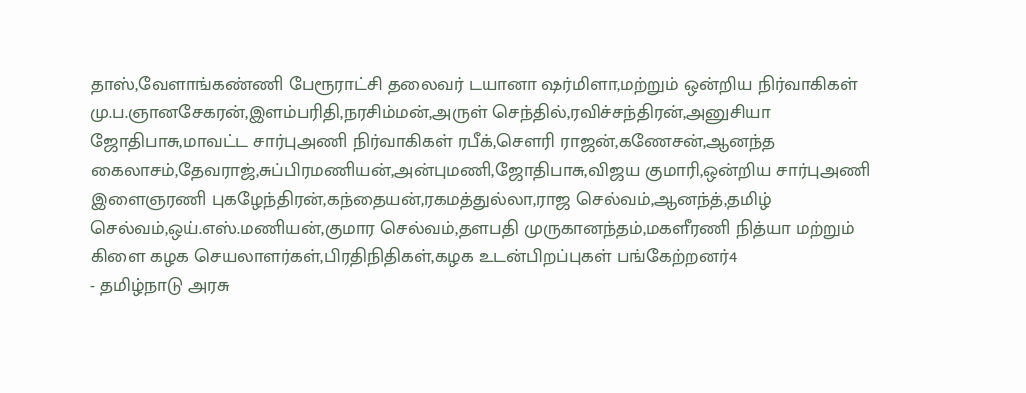தாஸ்,வேளாங்கண்ணி பேரூராட்சி தலைவர் டயானா ஷர்மிளா,மற்றும் ஒன்றிய நிர்வாகிகள் மு.ப.ஞானசேகரன்,இளம்பரிதி,நரசிம்மன்,அருள் செந்தில்,ரவிச்சந்திரன்,அனுசியா ஜோதிபாசு,மாவட்ட சார்புஅணி நிர்வாகிகள் ரபீக்,சௌரி ராஜன்,கணேசன்,ஆனந்த கைலாசம்,தேவராஜ்,சுப்பிரமணியன்,அன்புமணி,ஜோதிபாசு,விஜய குமாரி,ஒன்றிய சார்புஅணி இளைஞரணி புகழேந்திரன்,கந்தையன்,ரகமத்துல்லா,ராஜ செல்வம்,ஆனந்த்,தமிழ் செல்வம்,ஒய்.எஸ்.மணியன்,குமார செல்வம்,தளபதி முருகானந்தம்,மகளீரணி நித்யா மற்றும் கிளை கழக செயலாளர்கள்,பிரதிநிதிகள்,கழக உடன்பிறப்புகள் பங்கேற்றனர்4
- தமிழ்நாடு அரசு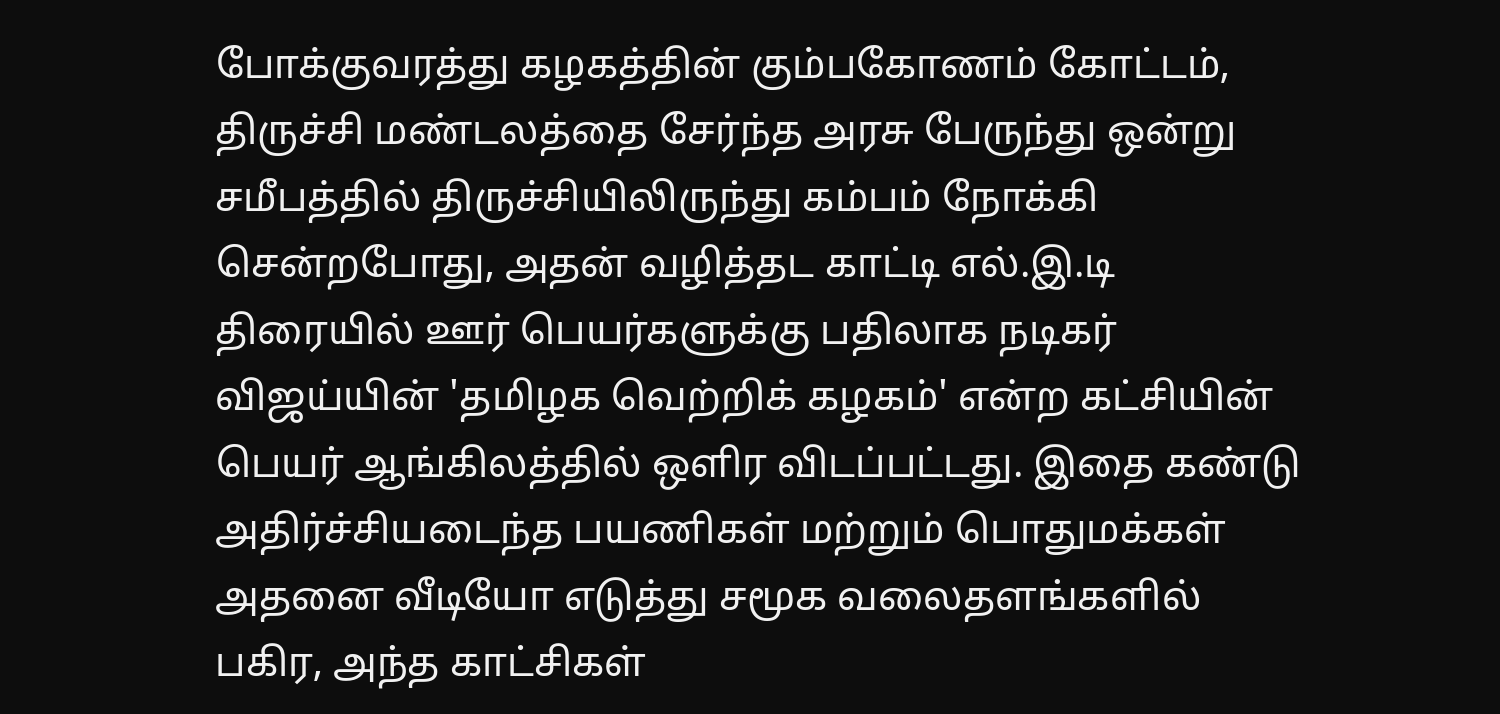போக்குவரத்து கழகத்தின் கும்பகோணம் கோட்டம், திருச்சி மண்டலத்தை சேர்ந்த அரசு பேருந்து ஒன்று சமீபத்தில் திருச்சியிலிருந்து கம்பம் நோக்கி சென்றபோது, அதன் வழித்தட காட்டி எல்.இ.டி திரையில் ஊர் பெயர்களுக்கு பதிலாக நடிகர் விஜய்யின் 'தமிழக வெற்றிக் கழகம்' என்ற கட்சியின் பெயர் ஆங்கிலத்தில் ஒளிர விடப்பட்டது. இதை கண்டு அதிர்ச்சியடைந்த பயணிகள் மற்றும் பொதுமக்கள் அதனை வீடியோ எடுத்து சமூக வலைதளங்களில் பகிர, அந்த காட்சிகள்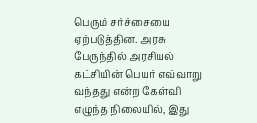பெரும் சர்ச்சையை ஏற்படுத்தின. அரசு பேருந்தில் அரசியல் கட்சியின் பெயர் எவ்வாறு வந்தது என்ற கேள்வி எழுந்த நிலையில், இது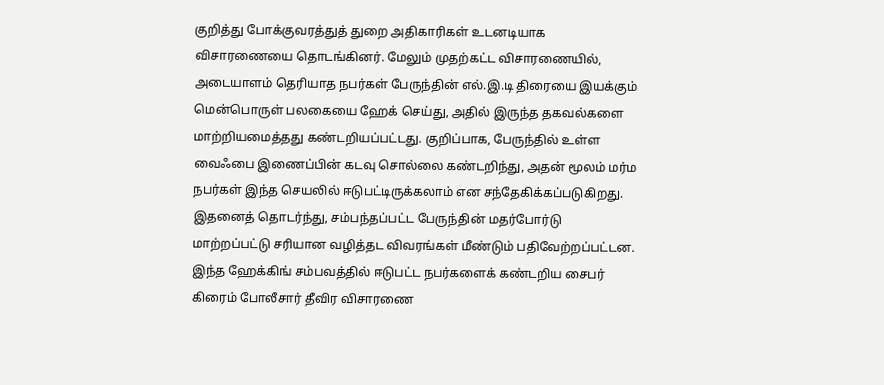குறித்து போக்குவரத்துத் துறை அதிகாரிகள் உடனடியாக விசாரணையை தொடங்கினர். மேலும் முதற்கட்ட விசாரணையில், அடையாளம் தெரியாத நபர்கள் பேருந்தின் எல்.இ.டி திரையை இயக்கும் மென்பொருள் பலகையை ஹேக் செய்து, அதில் இருந்த தகவல்களை மாற்றியமைத்தது கண்டறியப்பட்டது. குறிப்பாக, பேருந்தில் உள்ள வைஃபை இணைப்பின் கடவு சொல்லை கண்டறிந்து, அதன் மூலம் மர்ம நபர்கள் இந்த செயலில் ஈடுபட்டிருக்கலாம் என சந்தேகிக்கப்படுகிறது. இதனைத் தொடர்ந்து, சம்பந்தப்பட்ட பேருந்தின் மதர்போர்டு மாற்றப்பட்டு சரியான வழித்தட விவரங்கள் மீண்டும் பதிவேற்றப்பட்டன. இந்த ஹேக்கிங் சம்பவத்தில் ஈடுபட்ட நபர்களைக் கண்டறிய சைபர் கிரைம் போலீசார் தீவிர விசாரணை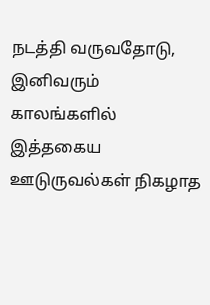நடத்தி வருவதோடு, இனிவரும் காலங்களில் இத்தகைய ஊடுருவல்கள் நிகழாத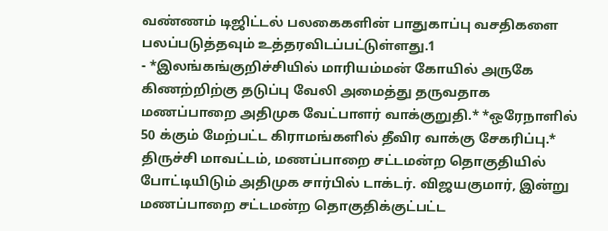வண்ணம் டிஜிட்டல் பலகைகளின் பாதுகாப்பு வசதிகளை பலப்படுத்தவும் உத்தரவிடப்பட்டுள்ளது.1
- *இலங்கங்குறிச்சியில் மாரியம்மன் கோயில் அருகே கிணற்றிற்கு தடுப்பு வேலி அமைத்து தருவதாக மணப்பாறை அதிமுக வேட்பாளர் வாக்குறுதி.* *ஒரேநாளில் 50 க்கும் மேற்பட்ட கிராமங்களில் தீவிர வாக்கு சேகரிப்பு.* திருச்சி மாவட்டம், மணப்பாறை சட்டமன்ற தொகுதியில் போட்டியிடும் அதிமுக சார்பில் டாக்டர். விஜயகுமார், இன்று மணப்பாறை சட்டமன்ற தொகுதிக்குட்பட்ட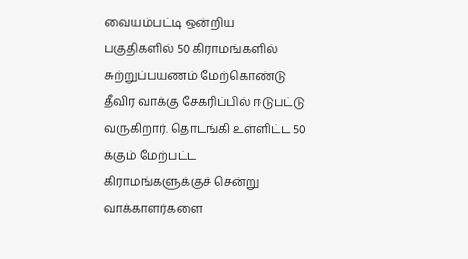வையம்பட்டி ஒன்றிய பகுதிகளில் 50 கிராமங்களில் சுற்றுப்பயணம் மேற்கொண்டு தீவிர வாக்கு சேகரிப்பில் ஈடுபட்டு வருகிறார். தொடங்கி உள்ளிட்ட 50 க்கும் மேற்பட்ட கிராமங்களுக்குச் சென்று வாக்காளர்களை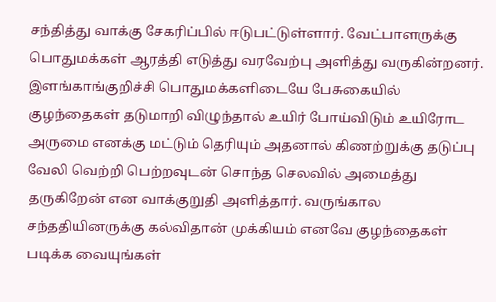சந்தித்து வாக்கு சேகரிப்பில் ஈடுபட்டுள்ளார். வேட்பாளருக்கு பொதுமக்கள் ஆரத்தி எடுத்து வரவேற்பு அளித்து வருகின்றனர். இளங்காங்குறிச்சி பொதுமக்களிடையே பேசுகையில் குழந்தைகள் தடுமாறி விழுந்தால் உயிர் போய்விடும் உயிரோட அருமை எனக்கு மட்டும் தெரியும் அதனால் கிணற்றுக்கு தடுப்பு வேலி வெற்றி பெற்றவுடன் சொந்த செலவில் அமைத்து தருகிறேன் என வாக்குறுதி அளித்தார். வருங்கால சந்ததியினருக்கு கல்விதான் முக்கியம் எனவே குழந்தைகள் படிக்க வையுங்கள்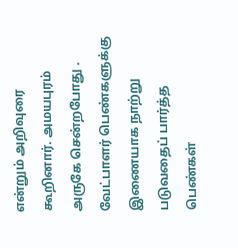என்றும் அறிவுரை கூறினார். அமயபுரம் அருகே சென்றபோது . வேட்பாளர் பெண்களுக்கு இணையாக நாற்று படுவதைப் பார்த்த பெண்கள்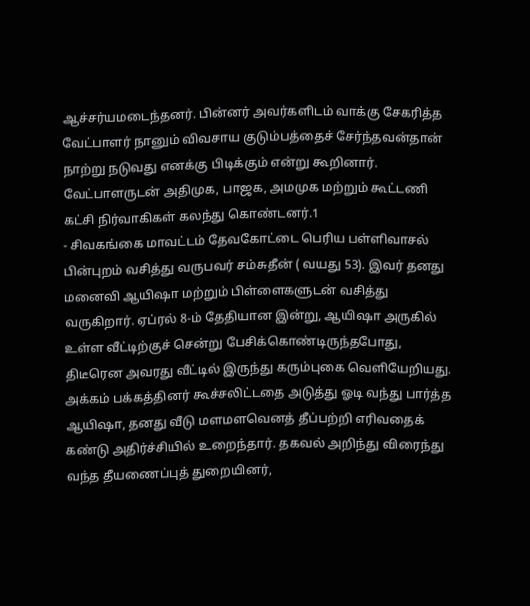ஆச்சர்யமடைந்தனர். பின்னர் அவர்களிடம் வாக்கு சேகரித்த வேட்பாளர் நானும் விவசாய குடும்பத்தைச் சேர்ந்தவன்தான் நாற்று நடுவது எனக்கு பிடிக்கும் என்று கூறினார். வேட்பாளருடன் அதிமுக, பாஜக, அமமுக மற்றும் கூட்டணி கட்சி நிர்வாகிகள் கலந்து கொண்டனர்.1
- சிவகங்கை மாவட்டம் தேவகோட்டை பெரிய பள்ளிவாசல் பின்புறம் வசித்து வருபவர் சம்சுதீன் ( வயது 53). இவர் தனது மனைவி ஆயிஷா மற்றும் பிள்ளைகளுடன் வசித்து வருகிறார். ஏப்ரல் 8-ம் தேதியான இன்று, ஆயிஷா அருகில் உள்ள வீட்டிற்குச் சென்று பேசிக்கொண்டிருந்தபோது, திடீரென அவரது வீட்டில் இருந்து கரும்புகை வெளியேறியது. அக்கம் பக்கத்தினர் கூச்சலிட்டதை அடுத்து ஓடி வந்து பார்த்த ஆயிஷா, தனது வீடு மளமளவெனத் தீப்பற்றி எரிவதைக் கண்டு அதிர்ச்சியில் உறைந்தார். தகவல் அறிந்து விரைந்து வந்த தீயணைப்புத் துறையினர்,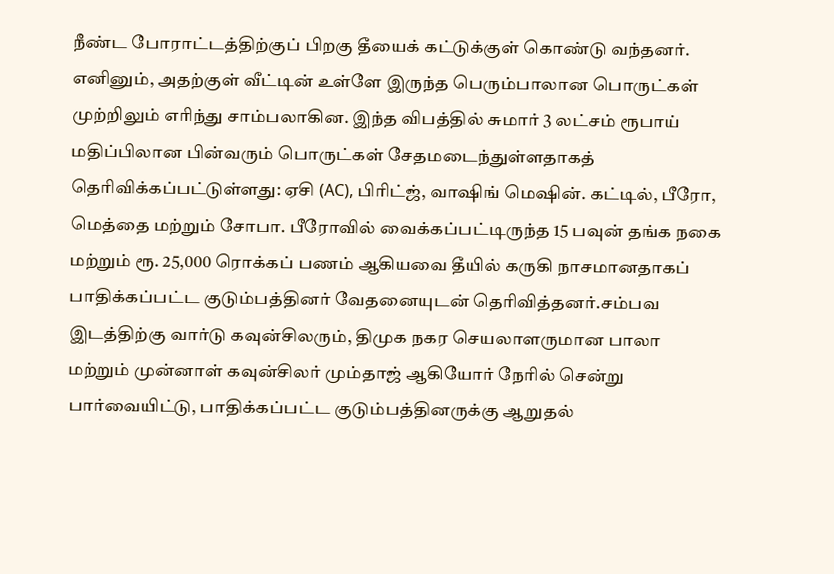நீண்ட போராட்டத்திற்குப் பிறகு தீயைக் கட்டுக்குள் கொண்டு வந்தனர். எனினும், அதற்குள் வீட்டின் உள்ளே இருந்த பெரும்பாலான பொருட்கள் முற்றிலும் எரிந்து சாம்பலாகின. இந்த விபத்தில் சுமார் 3 லட்சம் ரூபாய் மதிப்பிலான பின்வரும் பொருட்கள் சேதமடைந்துள்ளதாகத் தெரிவிக்கப்பட்டுள்ளது: ஏசி (AC), பிரிட்ஜ், வாஷிங் மெஷின். கட்டில், பீரோ, மெத்தை மற்றும் சோபா. பீரோவில் வைக்கப்பட்டிருந்த 15 பவுன் தங்க நகை மற்றும் ரூ. 25,000 ரொக்கப் பணம் ஆகியவை தீயில் கருகி நாசமானதாகப் பாதிக்கப்பட்ட குடும்பத்தினர் வேதனையுடன் தெரிவித்தனர்.சம்பவ இடத்திற்கு வார்டு கவுன்சிலரும், திமுக நகர செயலாளருமான பாலா மற்றும் முன்னாள் கவுன்சிலர் மும்தாஜ் ஆகியோர் நேரில் சென்று பார்வையிட்டு, பாதிக்கப்பட்ட குடும்பத்தினருக்கு ஆறுதல்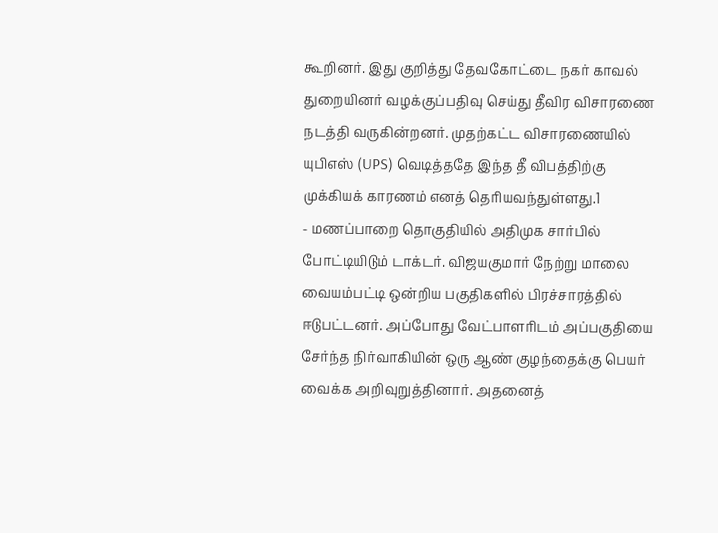கூறினர். இது குறித்து தேவகோட்டை நகர் காவல் துறையினர் வழக்குப்பதிவு செய்து தீவிர விசாரணை நடத்தி வருகின்றனர். முதற்கட்ட விசாரணையில் யுபிஎஸ் (UPS) வெடித்ததே இந்த தீ விபத்திற்கு முக்கியக் காரணம் எனத் தெரியவந்துள்ளது.1
- மணப்பாறை தொகுதியில் அதிமுக சார்பில் போட்டியிடும் டாக்டர். விஜயகுமார் நேற்று மாலை வையம்பட்டி ஒன்றிய பகுதிகளில் பிரச்சாரத்தில் ஈடுபட்டனர். அப்போது வேட்பாளரிடம் அப்பகுதியை சேர்ந்த நிர்வாகியின் ஒரு ஆண் குழந்தைக்கு பெயர் வைக்க அறிவுறுத்தினார். அதனைத்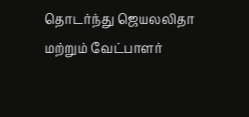தொடர்ந்து ஜெயலலிதா மற்றும் வேட்பாளர்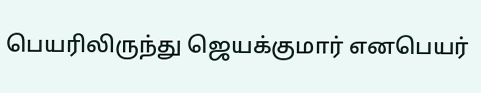பெயரிலிருந்து ஜெயக்குமார் எனபெயர்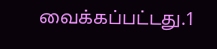வைக்கப்பட்டது.1